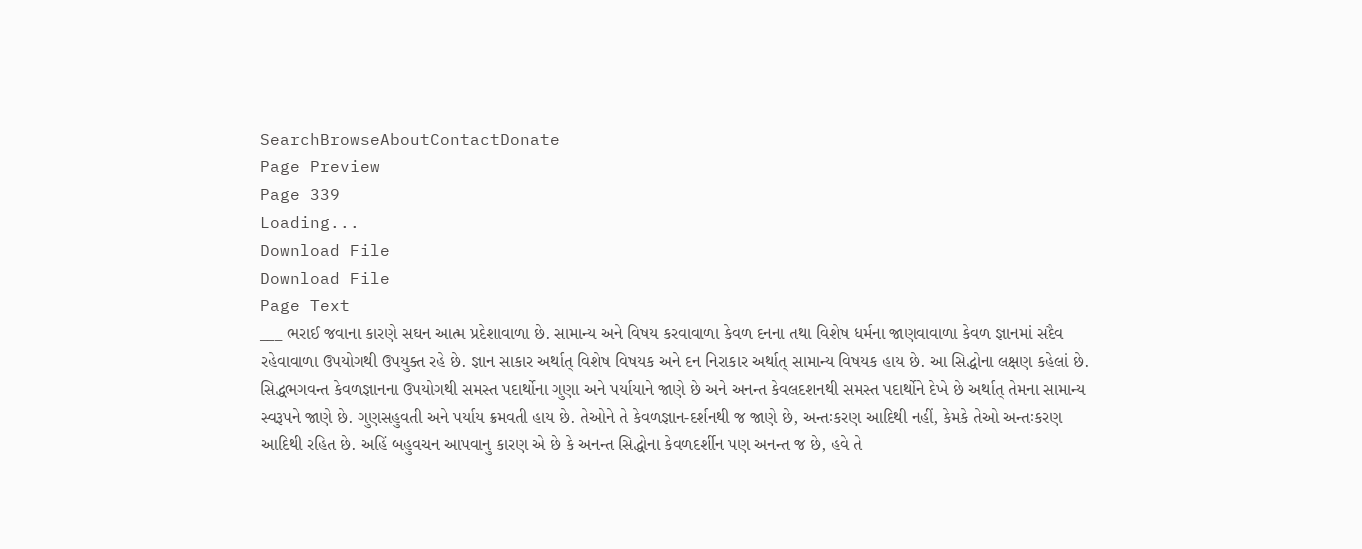SearchBrowseAboutContactDonate
Page Preview
Page 339
Loading...
Download File
Download File
Page Text
___ ભરાઈ જવાના કારણે સઘન આત્મ પ્રદેશાવાળા છે. સામાન્ય અને વિષય કરવાવાળા કેવળ દનના તથા વિશેષ ધર્મના જાણવાવાળા કેવળ જ્ઞાનમાં સદૈવ રહેવાવાળા ઉપયોગથી ઉપયુક્ત રહે છે. જ્ઞાન સાકાર અર્થાત્ વિશેષ વિષયક અને દન નિરાકાર અર્થાત્ સામાન્ય વિષયક હાય છે. આ સિદ્ધોના લક્ષણ કહેલાં છે. સિદ્ધભગવન્ત કેવળજ્ઞાનના ઉપયોગથી સમસ્ત પદાર્થોના ગુણા અને પર્યાયાને જાણે છે અને અનન્ત કેવલદશનથી સમસ્ત પદાર્થોને દેખે છે અર્થાત્ તેમના સામાન્ય સ્વરૂપને જાણે છે. ગુણસહુવતી અને પર્યાય ક્રમવતી હાય છે. તેઓને તે કેવળજ્ઞાન-દર્શનથી જ જાણે છે, અન્તઃકરણ આદિથી નહીં, કેમકે તેઓ અન્તઃકરણ આદિથી રહિત છે. અહિં બહુવચન આપવાનુ કારણ એ છે કે અનન્ત સિદ્ધોના કેવળદર્શીન પણ અનન્ત જ છે, હવે તે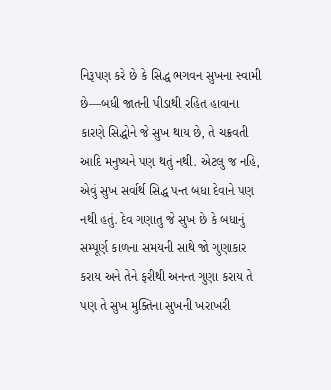નિરૂપણ કરે છે કે સિદ્ધ ભગવન સુખના સ્વામી છે—બધી જાતની પીડાથી રહિત હાવાના કારણે સિદ્ધોને જે સુખ થાય છે, તે ચક્રવતી આદિ મનુષ્યને પણ થતું નથી. એટલુ જ નહિ, એવું સુખ સર્વાર્થ સિદ્ધ પન્ત બધા દેવાને પણ નથી હતું. દેવ ગણાતુ જે સુખ છે કે બધાનું સમ્પૂર્ણ કાળના સમયની સાથે જો ગુણાકાર કરાય અને તેને ફરીથી અનન્ત ગુણા કરાય તે પણ તે સુખ મુક્તિના સુખની ખરાખરી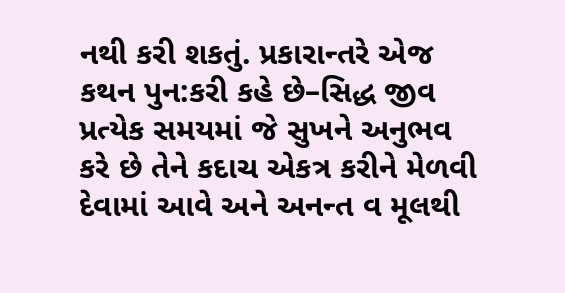નથી કરી શકતું. પ્રકારાન્તરે એજ કથન પુન:કરી કહે છે–સિદ્ધ જીવ પ્રત્યેક સમયમાં જે સુખને અનુભવ કરે છે તેને કદાચ એકત્ર કરીને મેળવી દેવામાં આવે અને અનન્ત વ મૂલથી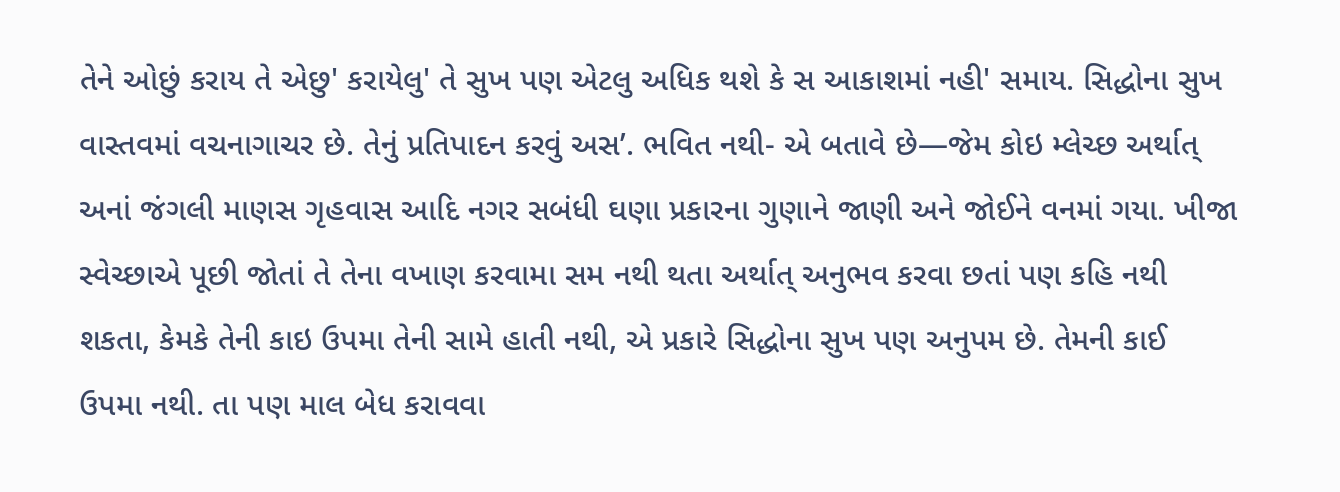તેને ઓછું કરાય તે એછુ' કરાયેલુ' તે સુખ પણ એટલુ અધિક થશે કે સ આકાશમાં નહી' સમાય. સિદ્ધોના સુખ વાસ્તવમાં વચનાગાચર છે. તેનું પ્રતિપાદન કરવું અસ’. ભવિત નથી- એ બતાવે છે—જેમ કોઇ મ્લેચ્છ અર્થાત્ અનાં જંગલી માણસ ગૃહવાસ આદિ નગર સબંધી ઘણા પ્રકારના ગુણાને જાણી અને જોઈને વનમાં ગયા. ખીજા સ્વેચ્છાએ પૂછી જોતાં તે તેના વખાણ કરવામા સમ નથી થતા અર્થાત્ અનુભવ કરવા છતાં પણ કહિ નથી શકતા, કેમકે તેની કાઇ ઉપમા તેની સામે હાતી નથી, એ પ્રકારે સિદ્ધોના સુખ પણ અનુપમ છે. તેમની કાઈ ઉપમા નથી. તા પણ માલ બેધ કરાવવા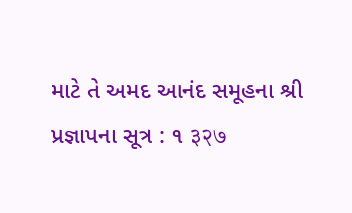માટે તે અમદ આનંદ સમૂહના શ્રી પ્રજ્ઞાપના સૂત્ર : ૧ ३२७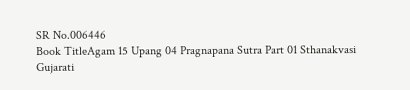SR No.006446
Book TitleAgam 15 Upang 04 Pragnapana Sutra Part 01 Sthanakvasi Gujarati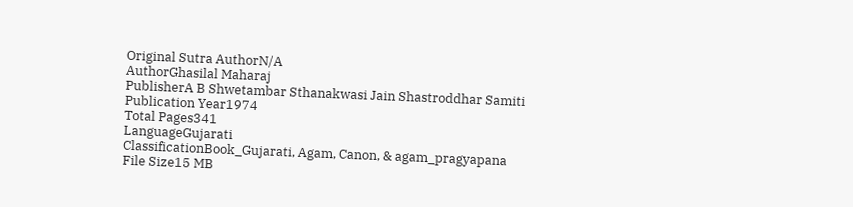Original Sutra AuthorN/A
AuthorGhasilal Maharaj
PublisherA B Shwetambar Sthanakwasi Jain Shastroddhar Samiti
Publication Year1974
Total Pages341
LanguageGujarati
ClassificationBook_Gujarati, Agam, Canon, & agam_pragyapana
File Size15 MB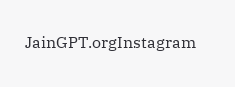JainGPT.orgInstagram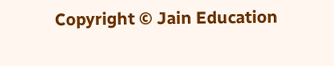Copyright © Jain Education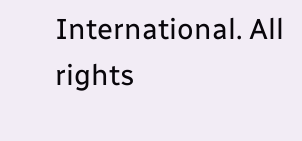International. All rights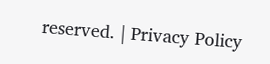reserved. | Privacy Policy